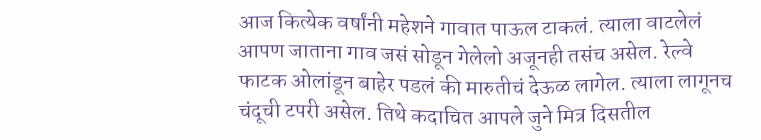आज कित्येक वर्षांनी महेशने गावात पाऊल टाकलं. त्याला वाटलेलं आपण जाताना गाव जसं सोडून गेलेलो अजूनही तसंच असेल. रेल्वे फाटक ओलांडून बाहेर पडलं की मारुतीचं देऊळ लागेल. त्याला लागूनच चंदूची टपरी असेल. तिथे कदाचित आपले जुने मित्र दिसतील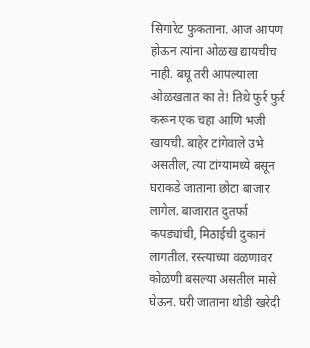सिगारेट फुकताना. आज आपण होऊन त्यांना ओळख द्यायचीच नाही. बघू तरी आपल्याला ओळखतात का ते! तिथे फुर्र फुर्र करून एक चहा आणि भजी खायची. बाहेर टांगेवाले उभे असतील, त्या टांग्यामध्ये बसून घराकडे जाताना छोटा बाजार लागेल. बाजारात दुतर्फा कपड्यांची, मिठाईची दुकानं लागतील. रस्त्याच्या वळणावर कोळणी बसल्या असतील मासे घेऊन. घरी जाताना थोडी खरेदी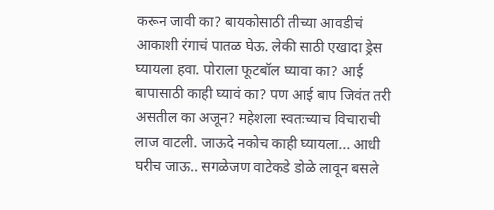करून जावी का? बायकोसाठी तीच्या आवडीचं आकाशी रंगाचं पातळ घेऊ. लेकी साठी एखादा ड्रेस घ्यायला हवा. पोराला फूटबॉल घ्यावा का? आई बापासाठी काही घ्यावं का? पण आई बाप जिवंत तरी असतील का अजून? महेशला स्वतःच्याच विचाराची लाज वाटली. जाऊदे नकोच काही घ्यायला... आधी घरीच जाऊ.. सगळेजण वाटेकडे डोळे लावून बसले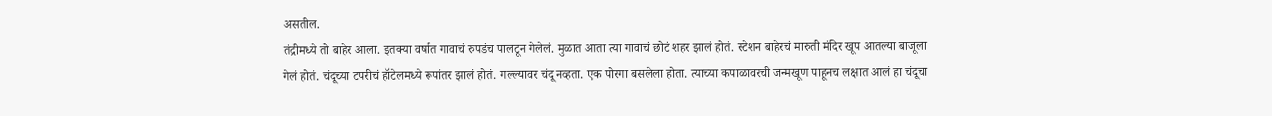असतील.
तंद्रीमध्ये तो बाहेर आला. इतक्या वर्षात गावाचं रुपडंच पालटून गेलेलं. मुळात आता त्या गावाचं छोटं शहर झालं होतं. स्टेशन बाहेरचं मारुती मंदिर खूप आतल्या बाजूला गेलं होतं. चंदूच्या टपरीचं हॉटेलमध्ये रूपांतर झालं होतं. गल्ल्यावर चंदू नव्हता. एक पोरगा बसलेला होता. त्याच्या कपाळावरची जन्मखूण पाहूनच लक्षात आलं हा चंदूचा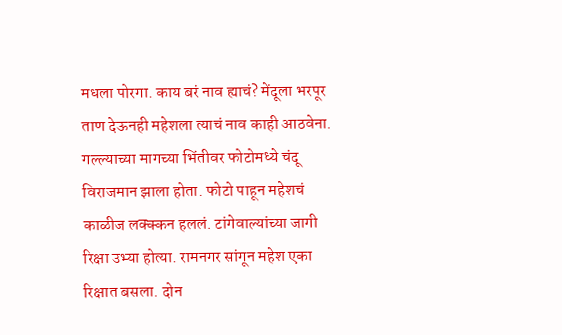मधला पोरगा. काय बरं नाव ह्याचं? मेंदूला भरपूर ताण देऊनही महेशला त्याचं नाव काही आठवेना. गल्ल्याच्या मागच्या भिंतीवर फोटोमध्ये चंदू विराजमान झाला होता. फोटो पाहून महेशचं काळीज लक्क्कन हललं. टांगेवाल्यांच्या जागी रिक्षा उभ्या होत्या. रामनगर सांगून महेश एका रिक्षात बसला. दोन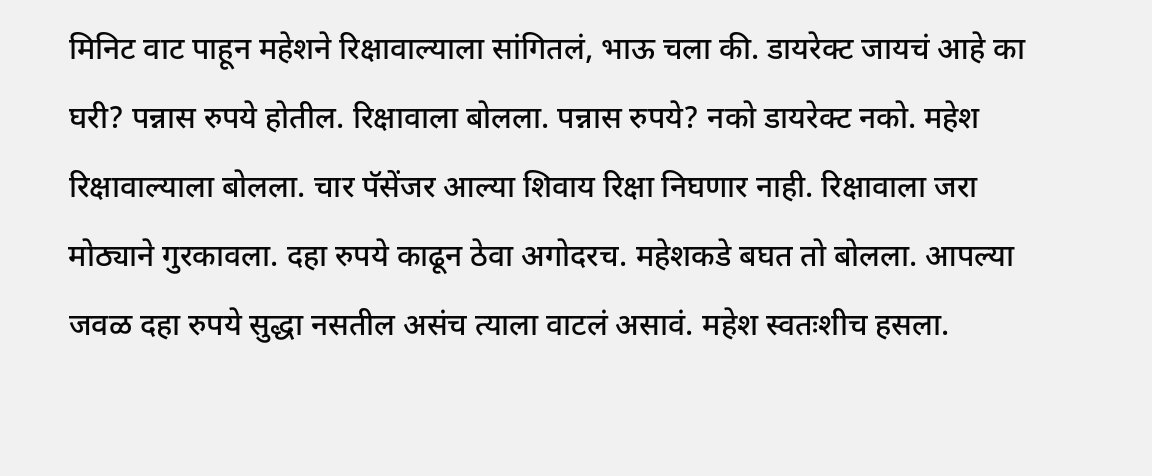मिनिट वाट पाहून महेशने रिक्षावाल्याला सांगितलं, भाऊ चला की. डायरेक्ट जायचं आहे का घरी? पन्नास रुपये होतील. रिक्षावाला बोलला. पन्नास रुपये? नको डायरेक्ट नको. महेश रिक्षावाल्याला बोलला. चार पॅसेंजर आल्या शिवाय रिक्षा निघणार नाही. रिक्षावाला जरा मोठ्याने गुरकावला. दहा रुपये काढून ठेवा अगोदरच. महेशकडे बघत तो बोलला. आपल्या जवळ दहा रुपये सुद्धा नसतील असंच त्याला वाटलं असावं. महेश स्वतःशीच हसला.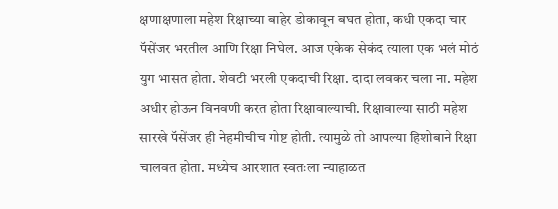क्षणाक्षणाला महेश रिक्षाच्या बाहेर डोकावून बघत होता, कधी एकदा चार पॅसेंजर भरतील आणि रिक्षा निघेल. आज एकेक सेकंद त्याला एक भलं मोठं युग भासत होता. शेवटी भरली एकदाची रिक्षा. दादा लवकर चला ना. महेश अधीर होऊन विनवणी करत होता रिक्षावाल्याची. रिक्षावाल्या साठी महेश सारखे पॅसेंजर ही नेहमीचीच गोष्ट होती. त्यामुळे तो आपल्या हिशोबाने रिक्षा चालवत होता. मध्येच आरशात स्वतःला न्याहाळत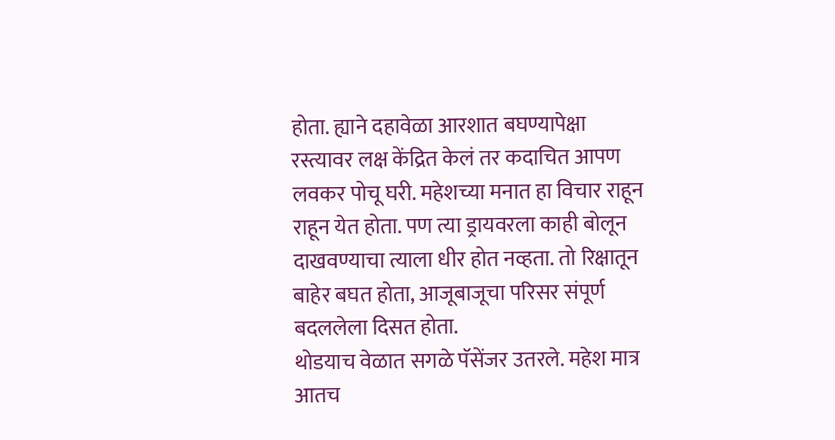होता. ह्याने दहावेळा आरशात बघण्यापेक्षा रस्त्यावर लक्ष केंद्रित केलं तर कदाचित आपण लवकर पोचू घरी. महेशच्या मनात हा विचार राहून राहून येत होता. पण त्या ड्रायवरला काही बोलून दाखवण्याचा त्याला धीर होत नव्हता. तो रिक्षातून बाहेर बघत होता, आजूबाजूचा परिसर संपूर्ण बदललेला दिसत होता.
थोडयाच वेळात सगळे पॅसेंजर उतरले. महेश मात्र आतच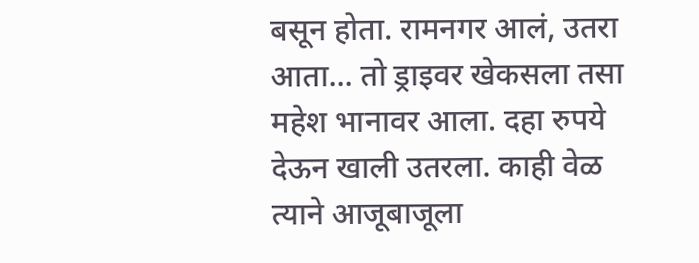बसून होता. रामनगर आलं, उतरा आता... तो ड्राइवर खेकसला तसा महेश भानावर आला. दहा रुपये देऊन खाली उतरला. काही वेळ त्याने आजूबाजूला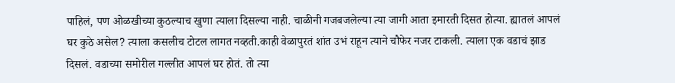पाहिलं, पण ओळखीच्या कुठल्याच खुणा त्याला दिसल्या नाही. चाळीनी गजबजलेल्या त्या जागी आता इमारती दिसत होत्या. ह्यातलं आपलं घर कुठे असेल? त्याला कसलीच टोटल लागत नव्हती.काही वेळापुरतं शांत उभं राहून त्याने चौफेर नजर टाकली. त्याला एक वडाचं झाड दिसलं. वडाच्या समोरील गल्लीत आपलं घर होतं. तो त्या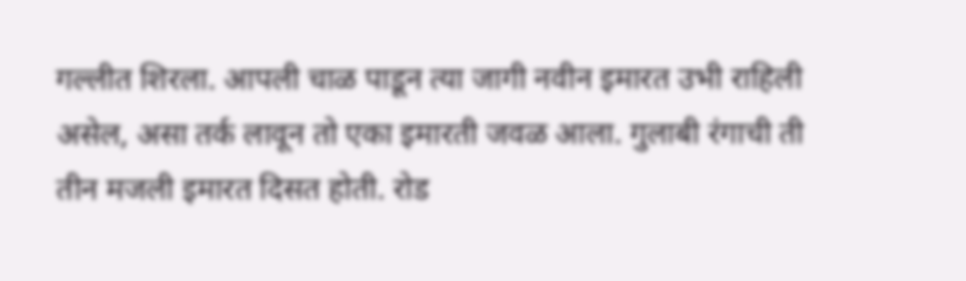गल्लीत शिरला. आपली चाळ पाडून त्या जागी नवीन इमारत उभी राहिली असेल, असा तर्क लावून तो एका इमारती जवळ आला. गुलाबी रंगाची ती तीन मजली इमारत दिसत होती. रोड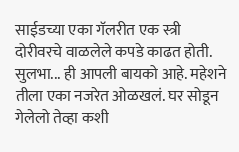साईडच्या एका गॅलरीत एक स्त्री दोरीवरचे वाळलेले कपडे काढत होती. सुलभा... ही आपली बायको आहे. महेशने तीला एका नजरेत ओळखलं. घर सोडून गेलेलो तेव्हा कशी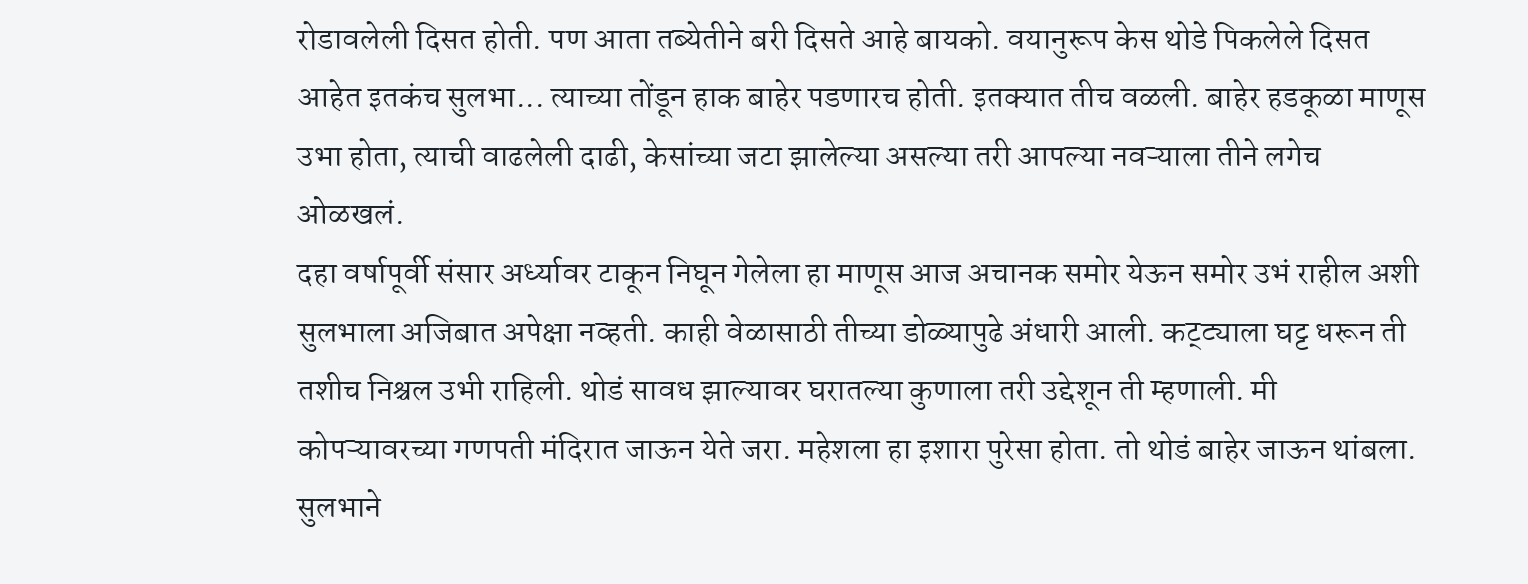रोडावलेली दिसत होती. पण आता तब्येतीने बरी दिसते आहे बायको. वयानुरूप केस थोडे पिकलेले दिसत आहेत इतकंच सुलभा... त्याच्या तोंडून हाक बाहेर पडणारच होती. इतक्यात तीच वळली. बाहेर हडकूळा माणूस उभा होता, त्याची वाढलेली दाढी, केसांच्या जटा झालेल्या असल्या तरी आपल्या नवऱ्याला तीने लगेच ओळखलं.
दहा वर्षापूर्वी संसार अर्ध्यावर टाकून निघून गेलेला हा माणूस आज अचानक समोर येऊन समोर उभं राहील अशी सुलभाला अजिबात अपेक्षा नव्हती. काही वेळासाठी तीच्या डोळ्यापुढे अंधारी आली. कट्ट्याला घट्ट धरून ती तशीच निश्चल उभी राहिली. थोडं सावध झाल्यावर घरातल्या कुणाला तरी उद्देशून ती म्हणाली. मी कोपऱ्यावरच्या गणपती मंदिरात जाऊन येते जरा. महेशला हा इशारा पुरेसा होता. तो थोडं बाहेर जाऊन थांबला. सुलभाने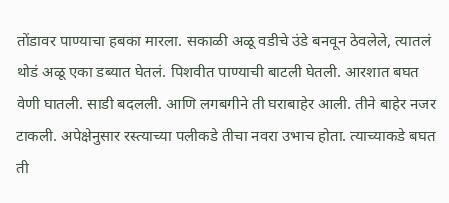तोंडावर पाण्याचा हबका मारला. सकाळी अळू वडीचे उंडे बनवून ठेवलेले, त्यातलं थोडं अळू एका डब्यात घेतलं. पिशवीत पाण्याची बाटली घेतली. आरशात बघत वेणी घातली. साडी बदलली. आणि लगबगीने ती घराबाहेर आली. तीने बाहेर नजर टाकली. अपेक्षेनुसार रस्त्याच्या पलीकडे तीचा नवरा उभाच होता. त्याच्याकडे बघत ती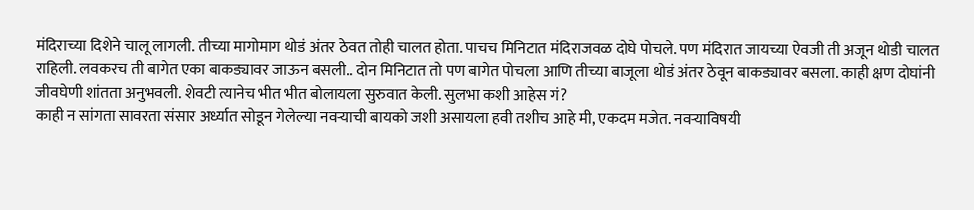मंदिराच्या दिशेने चालू लागली. तीच्या मागोमाग थोडं अंतर ठेवत तोही चालत होता. पाचच मिनिटात मंदिराजवळ दोघे पोचले. पण मंदिरात जायच्या ऐवजी ती अजून थोडी चालत राहिली. लवकरच ती बागेत एका बाकड्यावर जाऊन बसली.. दोन मिनिटात तो पण बागेत पोचला आणि तीच्या बाजूला थोडं अंतर ठेवून बाकड्यावर बसला. काही क्षण दोघांनी जीवघेणी शांतता अनुभवली. शेवटी त्यानेच भीत भीत बोलायला सुरुवात केली. सुलभा कशी आहेस गं?
काही न सांगता सावरता संसार अर्ध्यात सोडून गेलेल्या नवऱ्याची बायको जशी असायला हवी तशीच आहे मी, एकदम मजेत. नवऱ्याविषयी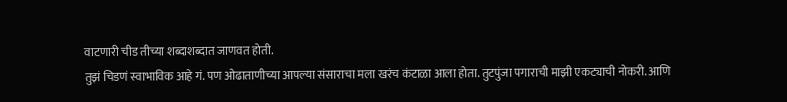वाटणारी चीड तीच्या शब्दाशब्दात जाणवत होती.
तुझं चिडणं स्वाभाविक आहे गं. पण ओढाताणीच्या आपल्या संसाराचा मला खरंच कंटाळा आला होता. तुटपुंजा पगाराची माझी एकट्याची नोकरी. आणि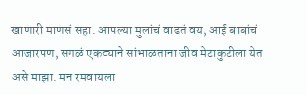खाणारी माणसं सहा. आपल्या मुलांचं वाढतं वय, आई बाबांचं आजारपण, सगळं एकट्याने सांभाळताना जीव मेटाकुटीला येत असे माझा. मन रमवायला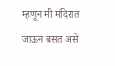म्हणून मी मंदिरात जाऊन बसत असे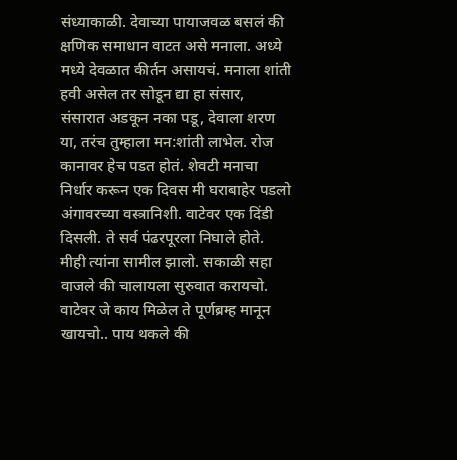संध्याकाळी. देवाच्या पायाजवळ बसलं की क्षणिक समाधान वाटत असे मनाला. अध्ये मध्ये देवळात कीर्तन असायचं. मनाला शांती हवी असेल तर सोडून द्या हा संसार, संसारात अडकून नका पडू, देवाला शरण या, तरंच तुम्हाला मन:शांती लाभेल. रोज कानावर हेच पडत होतं. शेवटी मनाचा निर्धार करून एक दिवस मी घराबाहेर पडलो अंगावरच्या वस्त्रानिशी. वाटेवर एक दिंडी दिसली. ते सर्व पंढरपूरला निघाले होते. मीही त्यांना सामील झालो. सकाळी सहा वाजले की चालायला सुरुवात करायचो. वाटेवर जे काय मिळेल ते पूर्णब्रम्ह मानून खायचो.. पाय थकले की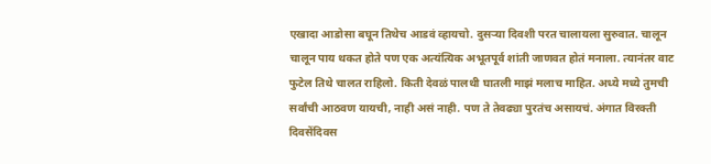एखादा आडोसा बघून तिथेच आडवं व्हायचो. दुसऱ्या दिवशी परत चालायला सुरुवात. चालून चालून पाय थकत होते पण एक अत्यंत्यिक अभूतपूर्व शांती जाणवत होतं मनाला. त्यानंतर वाट फुटेल तिथे चालत राहिलो. किती देवळं पालथी घातली माझं मलाच माहित. अध्ये मध्ये तुमची सर्वांची आठवण यायची, नाही असं नाही. पण ते तेवढ्या पुरतंच असायचं. अंगात विरक्ती दिवसेंदिवस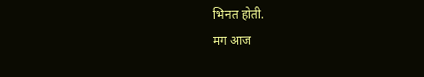भिनत होती.
मग आज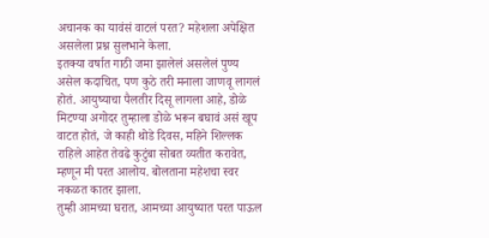अचानक का यावंसं वाटलं परत? महेशला अपेक्षित असलेला प्रश्न सुलभाने केला.
इतक्या वर्षात गाठी जमा झालेलं असलेलं पुण्य असेल कदाचित, पण कुठे तरी मनाला जाणवू लागलं होतं. आयुष्याचा पैलतीर दिसू लागला आहे, डोळे मिटण्या अगोदर तुम्हाला डोळे भरून बघावं असं खूप वाटत होतं, जे काही थोडे दिवस, महिने शिल्लक राहिले आहेत तेवढे कुटुंबा सोबत व्यतीत करावेत, म्हणून मी परत आलोय. बोलताना महेशचा स्वर नकळत कातर झाला.
तुम्ही आमच्या घरात, आमच्या आयुष्यात परत पाऊल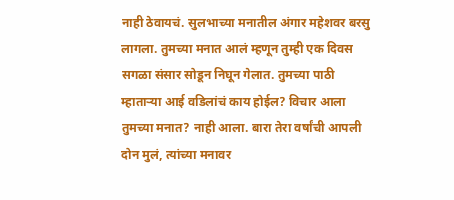नाही ठेवायचं. सुलभाच्या मनातील अंगार महेशवर बरसु लागला. तुमच्या मनात आलं म्हणून तुम्ही एक दिवस सगळा संसार सोडून निघून गेलात. तुमच्या पाठी म्हाताऱ्या आई वडिलांचं काय होईल? विचार आला तुमच्या मनात? नाही आला. बारा तेरा वर्षांची आपली दोन मुलं, त्यांच्या मनावर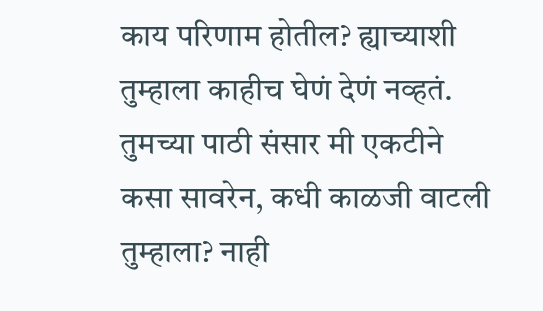काय परिणाम होतील? ह्याच्याशी तुम्हाला काहीच घेणं देणं नव्हतं. तुमच्या पाठी संसार मी एकटीने कसा सावरेन, कधी काळजी वाटली तुम्हाला? नाही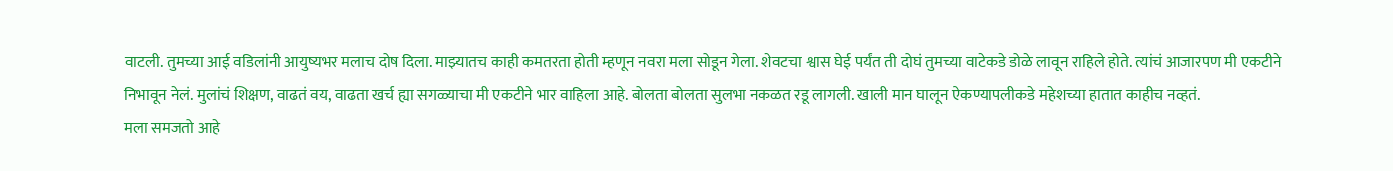वाटली. तुमच्या आई वडिलांनी आयुष्यभर मलाच दोष दिला. माझ्यातच काही कमतरता होती म्हणून नवरा मला सोडून गेला. शेवटचा श्वास घेई पर्यंत ती दोघं तुमच्या वाटेकडे डोळे लावून राहिले होते. त्यांचं आजारपण मी एकटीने निभावून नेलं. मुलांचं शिक्षण, वाढतं वय, वाढता खर्च ह्या सगळ्याचा मी एकटीने भार वाहिला आहे. बोलता बोलता सुलभा नकळत रडू लागली. खाली मान घालून ऐकण्यापलीकडे महेशच्या हातात काहीच नव्हतं.
मला समजतो आहे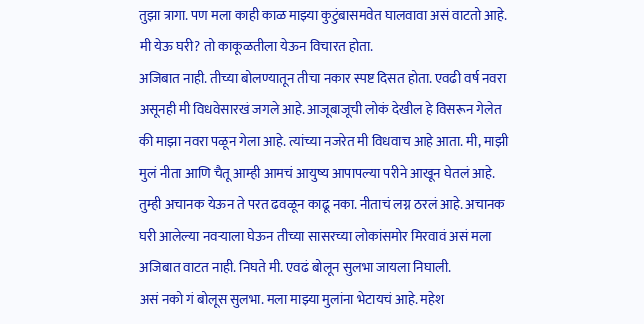तुझा त्रागा. पण मला काही काळ माझ्या कुटुंबासमवेत घालवावा असं वाटतो आहे. मी येऊ घरी? तो काकूळतीला येऊन विचारत होता.
अजिबात नाही. तीच्या बोलण्यातून तीचा नकार स्पष्ट दिसत होता. एवढी वर्ष नवरा असूनही मी विधवेसारखं जगले आहे. आजूबाजूची लोकं देखील हे विसरून गेलेत की माझा नवरा पळून गेला आहे. त्यांच्या नजरेत मी विधवाच आहे आता. मी, माझी मुलं नीता आणि चैतू आम्ही आमचं आयुष्य आपापल्या परीने आखून घेतलं आहे. तुम्ही अचानक येऊन ते परत ढवळून काढू नका. नीताचं लग्न ठरलं आहे. अचानक घरी आलेल्या नवऱ्याला घेऊन तीच्या सासरच्या लोकांसमोर मिरवावं असं मला अजिबात वाटत नाही. निघते मी. एवढं बोलून सुलभा जायला निघाली.
असं नको गं बोलूस सुलभा. मला माझ्या मुलांना भेटायचं आहे. महेश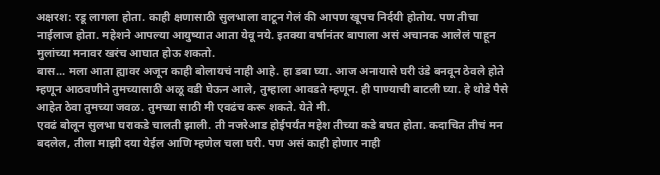अक्षरश: रडू लागला होता. काही क्षणासाठी सुलभाला वाटून गेलं की आपण खूपच निर्दयी होतोय. पण तीचा नाईलाज होता. महेशने आपल्या आयुष्यात आता येवू नये. इतक्या वर्षानंतर बापाला असं अचानक आलेलं पाहून मुलांच्या मनावर खरंच आघात होऊ शकतो.
बास... मला आता ह्यावर अजून काही बोलायचं नाही आहे. हा डबा घ्या. आज अनायासे घरी उंडे बनवून ठेवले होते म्हणून आठवणीने तुमच्यासाठी अळू वडी घेऊन आले, तुम्हाला आवडते म्हणून. ही पाण्याची बाटली घ्या. हे थोडे पैसे आहेत ठेवा तुमच्या जवळ. तुमच्या साठी मी एवढंच करू शकते. येते मी.
एवढं बोलून सुलभा घराकडे चालती झाली. ती नजरेआड होईपर्यंत महेश तीच्या कडे बघत होता. कदाचित तीचं मन बदलेल, तीला माझी दया येईल आणि म्हणेल चला घरी. पण असं काही होणार नाही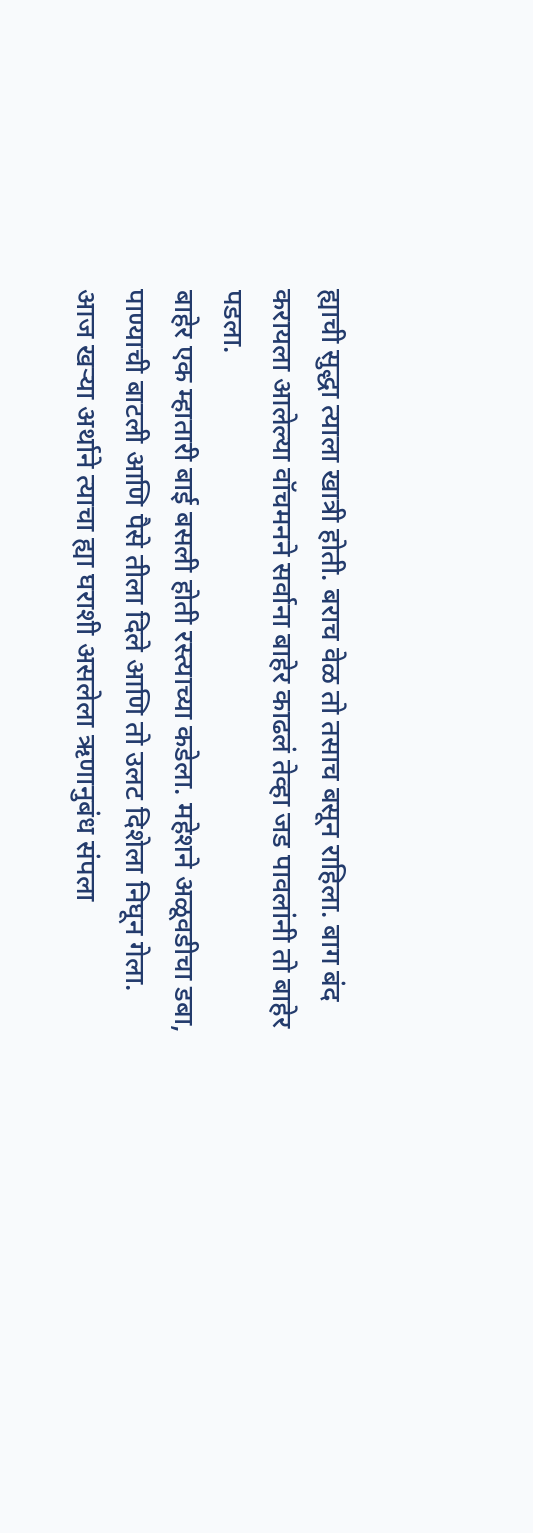ह्याची सुद्धा त्याला खात्री होती. बराच वेळ तो तसाच बसून राहिला. बाग बंद करायला आलेल्या वॉचमनने सर्वाना बाहेर काढलं तेव्हा जड पावलांनी तो बाहेर पडला.
बाहेर एक म्हातारी बाई बसली होती रस्त्याच्या कडेला. महेशने अळूवडीचा डबा, पाण्याची बाटली आणि पैसे तीला दिले आणि तो उलट दिशेला निघून गेला.
आज खऱ्या अर्थाने त्याचा ह्या घराशी असलेला ऋणानुबंध संपला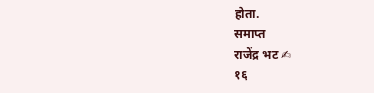होता.
समाप्त
राजेंद्र भट ✍
१६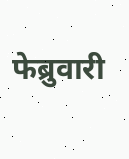फेब्रुवारी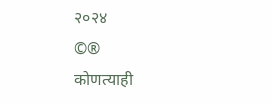२०२४
©®
कोणत्याही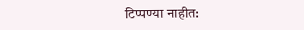टिप्पण्या नाहीत: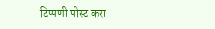टिप्पणी पोस्ट करा